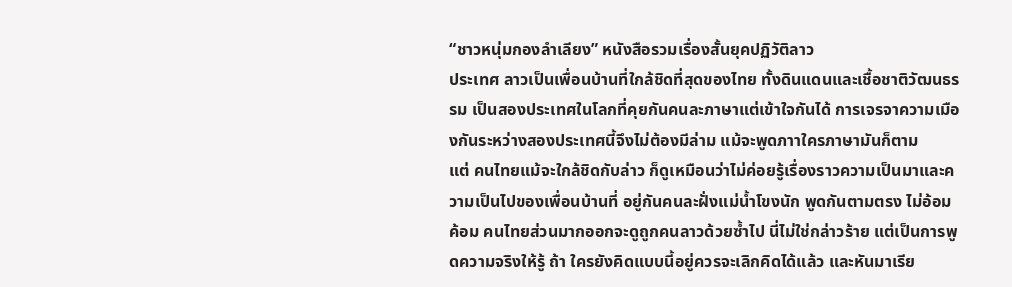“ชาวหนุ่มกองลำเลียง” หนังสือรวมเรื่องสั้นยุคปฏิวัติลาว
ประเทศ ลาวเป็นเพื่อนบ้านที่ใกล้ชิดที่สุดของไทย ทั้งดินแดนและเชื้อชาติวัฒนธรรม เป็นสองประเทศในโลกที่คุยกันคนละภาษาแต่เข้าใจกันได้ การเจรจาความเมืองกันระหว่างสองประเทศนี้จึงไม่ต้องมีล่าม แม้จะพูดภาาใครภาษามันก็ตาม
แต่ คนไทยแม้จะใกล้ชิดกับล่าว ก็ดูเหมือนว่าไม่ค่อยรู้เรื่องราวความเป็นมาและความเป็นไปของเพื่อนบ้านที่ อยู่กันคนละฝั่งแม่น้ำโขงนัก พูดกันตามตรง ไม่อ้อมค้อม คนไทยส่วนมากออกจะดูถูกคนลาวด้วยซ้ำไป นี่ไม่ใช่กล่าวร้าย แต่เป็นการพูดความจริงให้รู้ ถ้า ใครยังคิดแบบนี้อยู่ควรจะเลิกคิดได้แล้ว และหันมาเรีย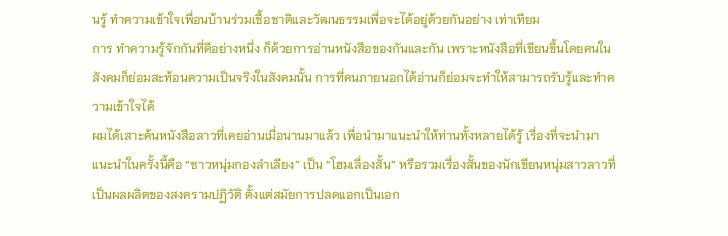นรู้ ทำความเข้าใจเพื่อนบ้านร่วมเชื้อชาติและวัฒนธรรมเพื่อจะได้อยู่ด้วยกันอย่าง เท่าเทียม
การ ทำความรู้จักกันที่ดีอย่างหนึ่ง ก็ด้วยการอ่านหนังสือของกันและกัน เพราะหนังสือที่เขียนขึ้นโดยคนในสังคมก็ย่อมสะท้อนความเป็นจริงในสังคมนั้น การที่คนภายนอกได้อ่านก็ย่อมจะทำให้สามารถรับรู้และทำความเข้าใจได้
ผมได้เสาะค้นหนังสือลาวที่เคยอ่านเมื่อนานมาแล้ว เพื่อนำมาแนะนำให้ท่านทั้งหลายได้รู้ เรื่องที่จะนำมาแนะนำในครั้งนี้คือ “ชาวหนุ่มกองลำเลียง” เป็น “โฮมเลื่องสั้น” หรือรวมเรื่องสั้นของนักเขียนหนุ่มสาวลาวที่เป็นผลผลิตของสงครามปฏิวัติ ตั้งแต่สมัยการปลดแอกเป็นเอก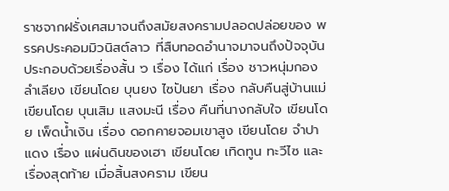ราชจากฝรั่งเศสมาจนถึงสมัยสงครามปลอดปล่อยของ พรรคประคอมมิวนิสต์ลาว ที่สืบทอดอำนาจมาจนถึงปัจจุบัน ประกอบด้วยเรื่องสั้น ๖ เรื่อง ได้แก่ เรื่อง ชาวหนุ่มกองลำเลียง เขียนโดย บุนยง ไซปันยา เรื่อง กลับคืนสู่บ้านแม่ เขียนโดย บุนเสิม แสงมะนี เรื่อง คืนที่นางกลับใจ เขียนโดย เพ็ดน้ำเงิน เรื่อง ดอกคายจอมเขาสูง เขียนโดย จำปาแดง เรื่อง แผ่นดินของเฮา เขียนโดย เทิดทูน ทะวีไซ และเรื่องสุดท้าย เมื่อสิ้นสงคราม เขียน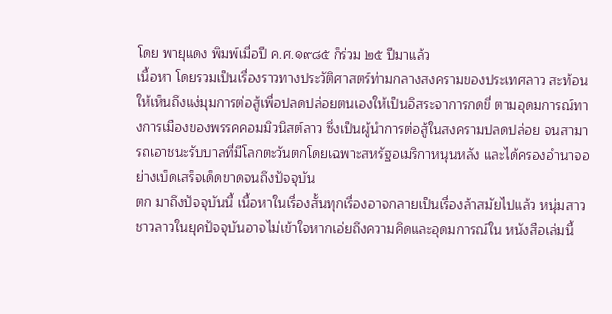โดย พายุแดง พิมพ์เมื่อปี ค.ศ.๑๙๘๕ ก็ร่วม ๒๕ ปีมาแล้ว
เนื้อหา โดยรวมเป็นเรื่องราวทางประวัติศาสตร์ท่ามกลางสงครามของประเทศลาว สะท้อนให้เห็นถึงแง่มุมการต่อสู้เพื่อปลดปล่อยตนเองให้เป็นอิสระจาการกดขี่ ตามอุดมการณ์ทางการเมืองของพรรคคอมมิวนิสต์ลาว ซึ่งเป็นผู้นำการต่อสู้ในสงครามปลดปล่อย จนสามารถเอาชนะรับบาลที่มีโลกตะวันตกโดยเฉพาะสหรัฐอเมริกาหนุนหลัง และได้ครองอำนาจอย่างเบ็ดเสร็จเด็ดขาดจนถึงปัจจุบัน
ตก มาถึงปัจจุบันนี้ เนื้อหาในเรื่องสั้นทุกเรื่องอาจกลายเป็นเรื่องล้าสมัยไปแล้ว หนุ่มสาวชาวลาวในยุคปัจจุบันอาจไม่เข้าใจหากเอ่ยถึงความคิดและอุดมการณ์ใน หนังสือเล่มนี้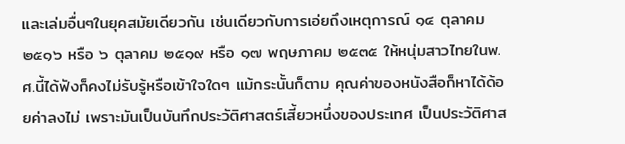และเล่มอื่นๆในยุคสมัยเดียวกัน เช่นเดียวกับการเอ่ยถึงเหตุการณ์ ๑๔ ตุลาคม ๒๕๑๖ หรือ ๖ ตุลาคม ๒๕๑๙ หรือ ๑๗ พฤษภาคม ๒๕๓๕ ให้หนุ่มสาวไทยในพ.ศ.นี้ได้ฟังก็คงไม่รับรู้หรือเข้าใจใดๆ แม้กระนั้นก็ตาม คุณค่าของหนังสือก็หาได้ด้อยค่าลงไม่ เพราะมันเป็นบันทึกประวัติศาสตร์เสี้ยวหนึ่งของประเทศ เป็นประวัติศาส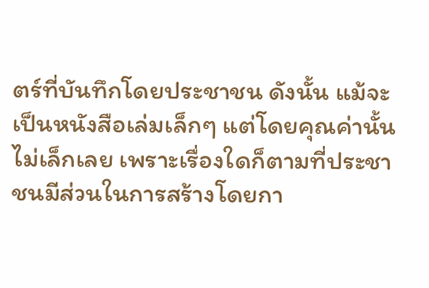ตร์ที่บันทึกโดยประชาชน ดังนั้น แม้จะเป็นหนังสือเล่มเล็กๆ แต่โดยคุณค่านั้นไม่เล็กเลย เพราะเรื่องใดก็ตามที่ประชาชนมีส่วนในการสร้างโดยกา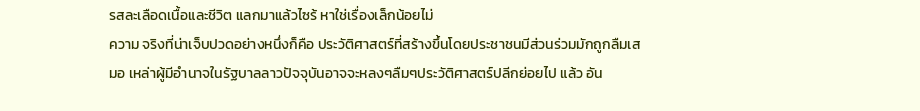รสละเลือดเนื้อและชีวิต แลกมาแล้วไซร้ หาใช่เรื่องเล็กน้อยไม่
ความ จริงที่น่าเจ็บปวดอย่างหนึ่งก็คือ ประวัติศาสตร์ที่สร้างขึ้นโดยประชาชนมีส่วนร่วมมักถูกลืมเสมอ เหล่าผู้มีอำนาจในรัฐบาลลาวปัจจุบันอาจจะหลงๆลืมๆประวัติศาสตร์ปลีกย่อยไป แล้ว อัน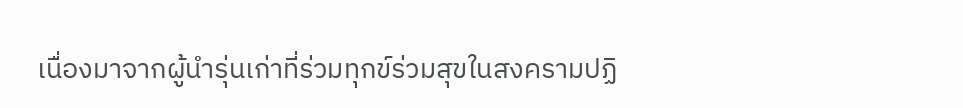เนื่องมาจากผู้นำรุ่นเก่าที่ร่วมทุกข์ร่วมสุขในสงครามปฏิ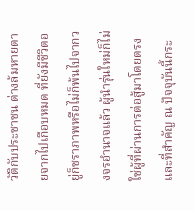วัติกับประชาชน ต่างล้มหายตายจากไปเกือบหมด ที่ยังมีชีวิตอยู่ก็ชราภาพหรือไม่ก็พ้นไปจากวงจรอำนาจแล้ว ผู้นำรุ่นใหม่ก็ไม่ใช่ผู้ที่ผ่านการต่อสู้มาโดยตรง และที่สำคัญ ณ ปัจจุบันนี้กระ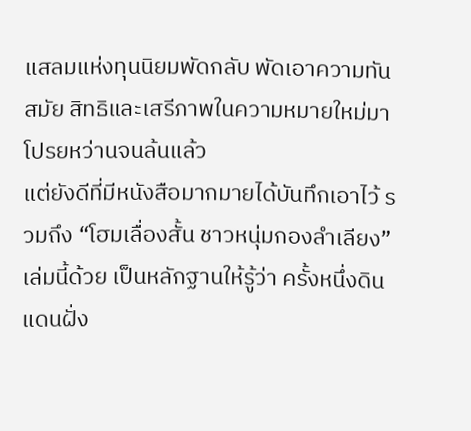แสลมแห่งทุนนิยมพัดกลับ พัดเอาความทันสมัย สิทธิและเสรีภาพในความหมายใหม่มาโปรยหว่านจนล้นแล้ว
แต่ยังดีที่มีหนังสือมากมายได้บันทึกเอาไว้ รวมถึง “โฮมเลื่องสั้น ชาวหนุ่มกองลำเลียง” เล่มนี้ด้วย เป็นหลักฐานให้รู้ว่า ครั้งหนึ่งดินแดนฝั่ง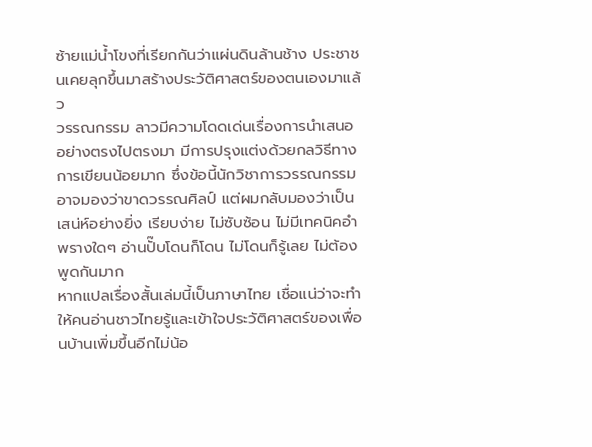ซ้ายแม่น้ำโขงที่เรียกกันว่าแผ่นดินล้านช้าง ประชาชนเคยลุกขึ้นมาสร้างประวัติศาสตร์ของตนเองมาแล้ว
วรรณกรรม ลาวมีความโดดเด่นเรื่องการนำเสนออย่างตรงไปตรงมา มีการปรุงแต่งด้วยกลวิธีทางการเขียนน้อยมาก ซึ่งข้อนี้นักวิชาการวรรณกรรมอาจมองว่าขาดวรรณศิลป์ แต่ผมกลับมองว่าเป็นเสน่ห์อย่างยิ่ง เรียบง่าย ไม่ซับซ้อน ไม่มีเทคนิคอำพรางใดๆ อ่านปั๊บโดนก็โดน ไม่โดนก็รู้เลย ไม่ต้องพูดกันมาก
หากแปลเรื่องสั้นเล่มนี้เป็นภาษาไทย เชื่อแน่ว่าจะทำให้คนอ่านชาวไทยรู้และเข้าใจประวัติศาสตร์ของเพื่อนบ้านเพิ่มขึ้นอีกไม่น้อ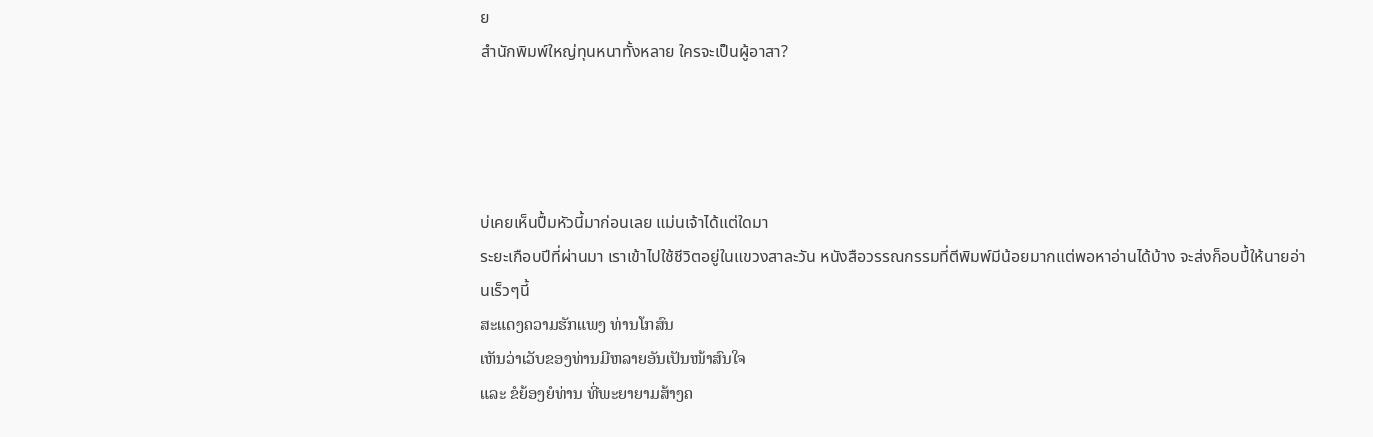ย
สำนักพิมพ์ใหญ่ทุนหนาทั้งหลาย ใครจะเป็นผู้อาสา?




บ่เคยเห็นปื้มหัวนี้มาก่อนเลย แม่นเจ้าได้แต่ใดมา
ระยะเกือบปีที่ผ่านมา เราเข้าไปใช้ชีวิตอยู่ในแขวงสาละวัน หนังสือวรรณกรรมที่ตีพิมพ์มีน้อยมากแต่พอหาอ่านได้บ้าง จะส่งก็อบปี้ให้นายอ่านเร็วๆนี้
ສະແດງຄວາມຮັກແພງ ທ່ານໂກສົນ
ເຫັນວ່າເວັບຂອງທ່ານມີຫລາຍອັນເປັນໜ້າສົນໃຈ
ແລະ ຂໍຍ້ອງຍໍທ່ານ ທີ່ພະຍາຍາມສ້າງຄ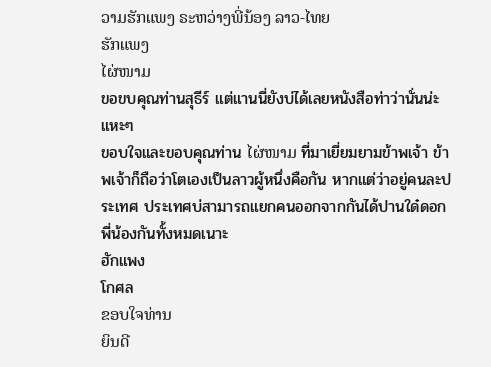ວາມຮັກແພງ ຣະຫວ່າງພີ່ນ້ອງ ລາວ-ໄທຍ
ຮັກແພງ
ໄຜ່ໜາມ
ขอขบคุณท่านสุธีร์ แต่แานนี่ยังบ่ได้เลยหนังสือท่าว่านั่นน่ะ แหะๆ
ขอบใจและขอบคุณท่าน ໄຜ່ໜາມ ที่มาเยี่ยมยามข้าพเจ้า ข้าพเจ้าก็ถือว่าโตเองเป็นลาวผู้หนึ่งคือกัน หากแต่ว่าอยู่คนละประเทศ ประเทศบ่สามารถแยกคนออกจากกันได้ปานใด๋ดอก พี่น้องกันทั้งหมดเนาะ
ฮักแพง
โกศล
ຂອບໃຈທ່ານ
ຍິນດີ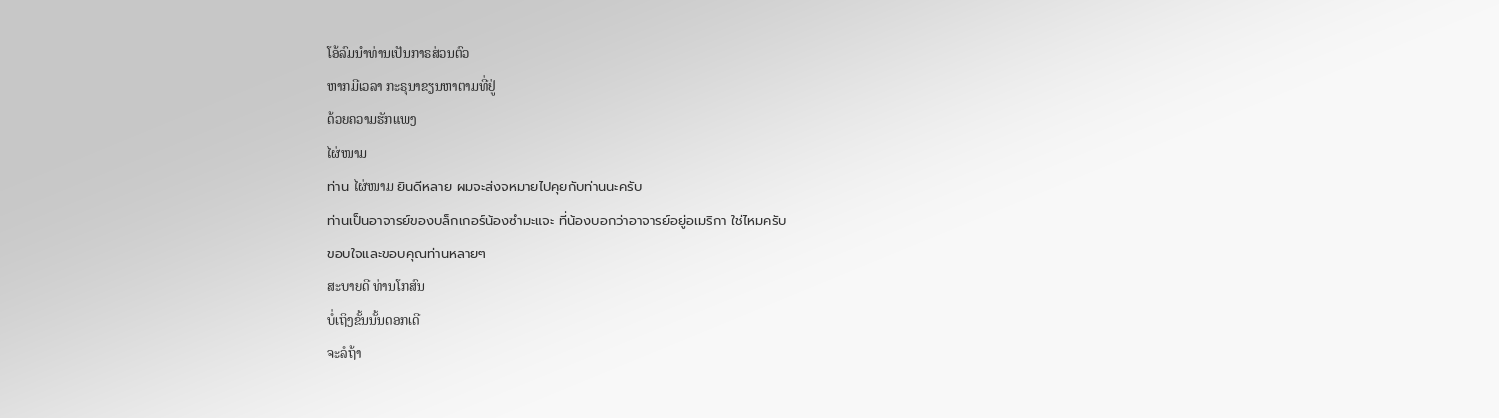ໂອ້ລົມນຳທ່ານເປັນກາຣສ່ວນຕົວ
ຫາກມີເວລາ ກະຣຸນາຂຽນຫາຕາມທີ່ຢູ່
ດ້ວຍຄວາມຮັກແພງ
ໄຜ່ໜາມ
ท่าน ໄຜ່ໜາມ ยินดีหลาย ผมจะส่งจหมายไปคุยกับท่านนะครับ
ท่านเป็นอาจารย์ของบล็กเกอร์น้องซำมะแจะ ที่น้องบอกว่าอาจารย์อยู่อเมริกา ใช่ไหมครับ
ขอบใจและขอบคุณท่านหลายๆ
ສະບາຍດີ ທ່ານໂກສົນ
ບໍ່ເຖິງຂັ້ນນັ້ນດອກເດີ
ຈະລໍຖ້າ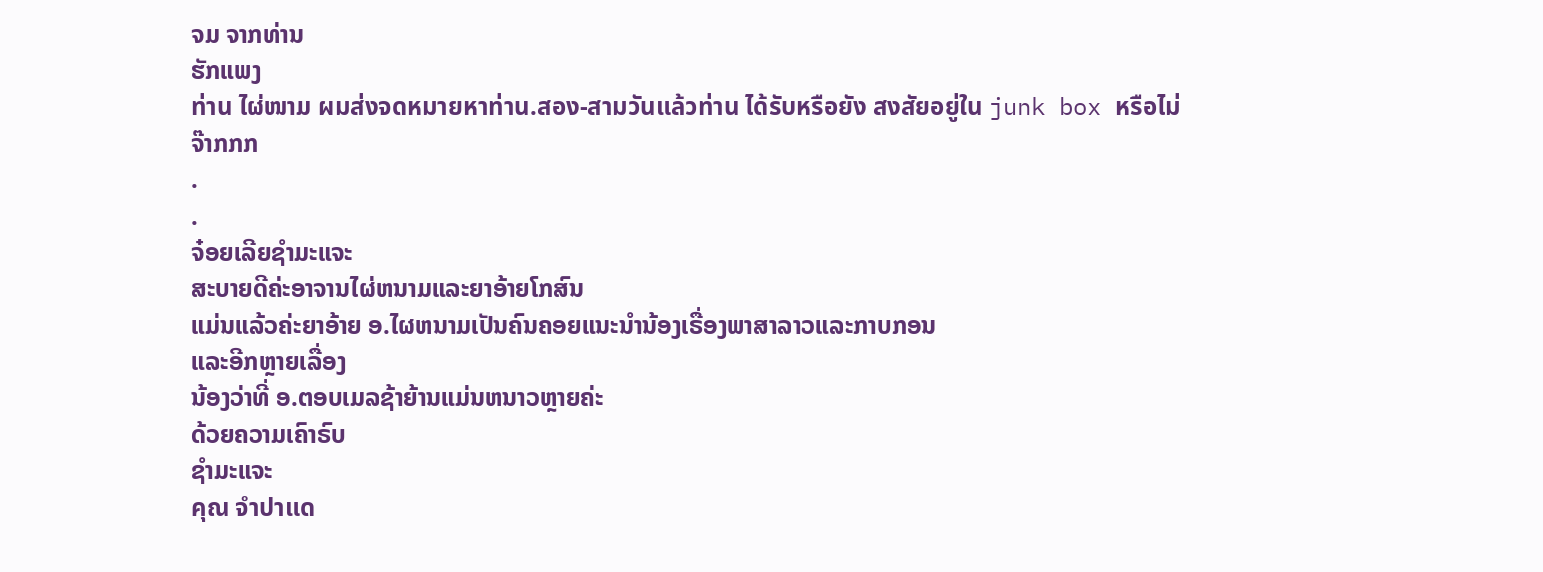ຈມ ຈາກທ່ານ
ຮັກແພງ
ท่าน ໄຜ່ໜາມ ผมส่งจดหมายหาท่าน.สอง-สามวันแล้วท่าน ได้รับหรือยัง สงสัยอยู่ใน junk box หรือไม่
ຈ໊າກກກ
.
.
ຈ໋ອຍເລີຍຊຳມະແຈະ
ສະບາຍດີຄ່ະອາຈານໄຜ່ຫນາມແລະຍາອ້າຍໂກສົນ
ແມ່ນແລ້ວຄ່ະຍາອ້າຍ ອ.ໄຜຫນາມເປັນຄົນຄອຍແນະນຳນ້ອງເຣື່ອງພາສາລາວແລະກາບກອນ
ແລະອີກຫຼາຍເລື່ອງ
ນ້ອງວ່າທີ່ ອ.ຕອບເມລຊ້າຍ້ານແມ່ນຫນາວຫຼາຍຄ່ະ
ດ້ວຍຄວາມເຄົາຣົບ
ຊຳມະແຈະ
คุณ จำปาแด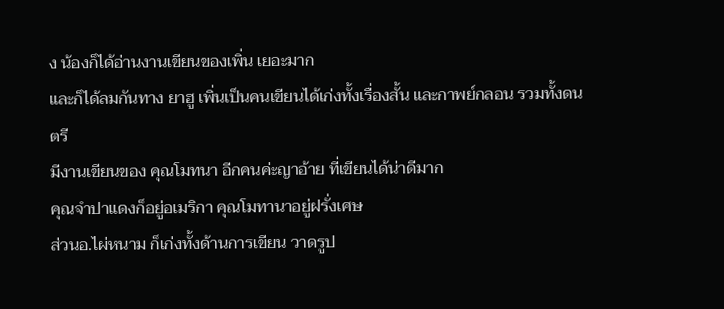ง น้องก็ได้อ่านงานเขียนของเพิ่น เยอะมาก
และก็ได้ลมกันทาง ยาฮู เพิ่นเป็นคนเขียนได้เก่งทั้งเรื่องสั้น และกาพย์กลอน รวมทั้งดนตรี
มีงานเขียนของ คุณโมทนา อีกคนค่ะญาอ้าย ที่เขียนได้น่าดีมาก
คุณจำปาแดงก็อยู่อเมริกา คุณโมทานาอยู่ฝรั่งเศษ
ส่วนอ.ไผ่หนาม ก็เก่งทั้งด้านการเขียน วาดรูป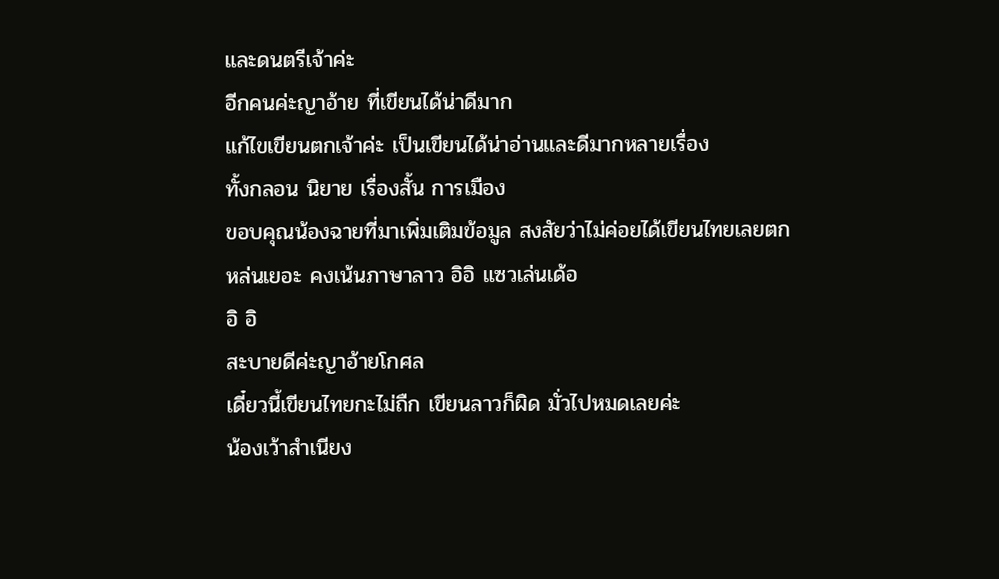และดนตรีเจ้าค่ะ
อีกคนค่ะญาอ้าย ที่เขียนได้น่าดีมาก
แก้ไขเขียนตกเจ้าค่ะ เป็นเขียนได้น่าอ่านและดีมากหลายเรื่อง
ทั้งกลอน นิยาย เรื่องสั้น การเมือง
ขอบคุณน้องฉายที่มาเพิ่มเติมข้อมูล สงสัยว่าไม่ค่อยได้เขียนไทยเลยตกหล่นเยอะ คงเน้นภาษาลาว อิอิ แซวเล่นเด้อ
อิ อิ
สะบายดีค่ะญาอ้ายโกศล
เดี๋ยวนี้เขียนไทยกะไม่ถืก เขียนลาวก็ผิด มั่วไปหมดเลยค่ะ
น้องเว้าสำเนียง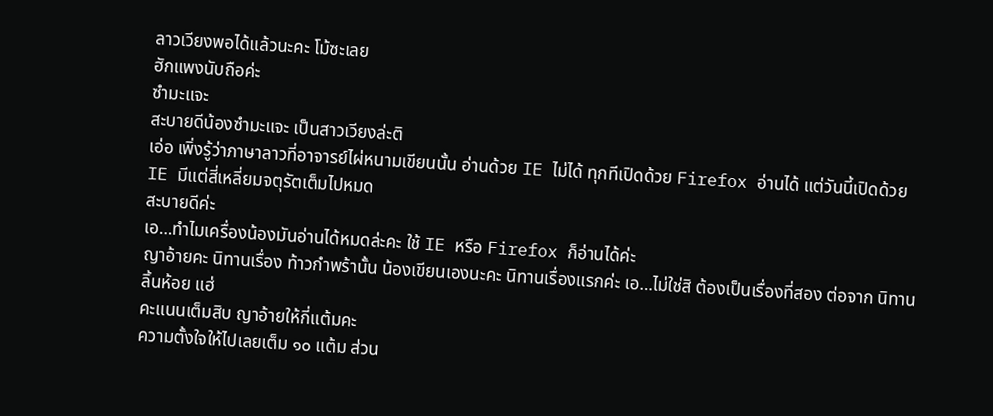ลาวเวียงพอได้แล้วนะคะ โม้ซะเลย
ฮักแพงนับถือค่ะ
ซำมะแจะ
สะบายดีน้องซำมะแจะ เป็นสาวเวียงล่ะติ
เอ่อ เพิ่งรู้ว่าภาษาลาวที่อาจารย์ไผ่หนามเขียนนั้น อ่านด้วย IE ไม่ได้ ทุกทีเปิดด้วย Firefox อ่านได้ แต่วันนี้เปิดด้วย IE มีแต่สี่เหลี่ยมจตุรัตเต็มไปหมด
สะบายดีค่ะ
เอ…ทำไมเครื่องน้องมันอ่านได้หมดล่ะคะ ใช้ IE หรือ Firefox ก็อ่านได้ค่ะ
ญาอ้ายคะ นิทานเรื่อง ท้าวกำพร้านั้น น้องเขียนเองนะคะ นิทานเรื่องแรกค่ะ เอ…ไม่ใช่สิ ต้องเป็นเรื่องที่สอง ต่อจาก นิทานลิ้นห้อย แฮ่
คะแนนเต็มสิบ ญาอ้ายให้กี่แต้มคะ
ความตั้งใจให้ไปเลยเต็ม ๑๐ แต้ม ส่วน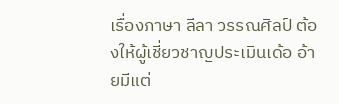เรื่องภาษา ลีลา วรรณศิลป์ ต้องให้ผู้เชี่ยวชาญประเมินเด้อ อ้ายมีแต่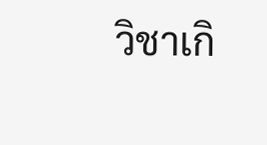วิชาเกิ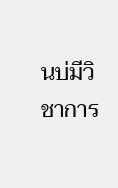นบ่มีวิชาการ